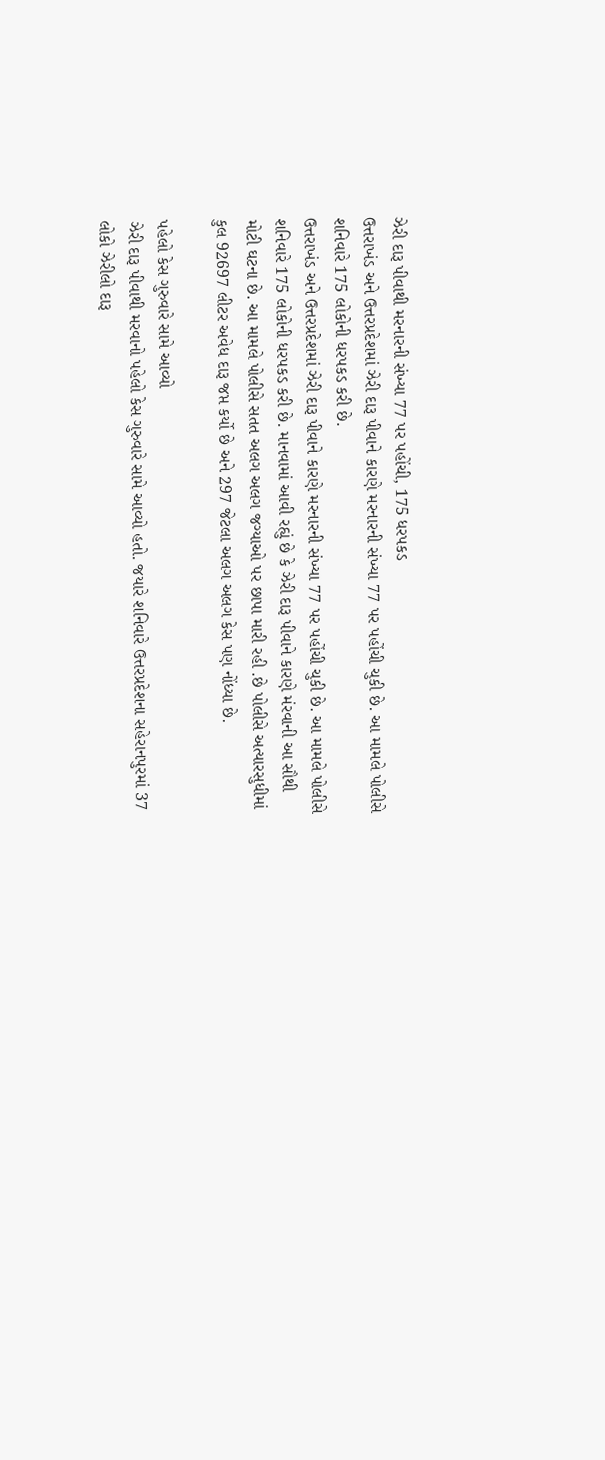ઝેરી દારૂ પીવાથી મરનારની સંખ્યા 77 પર પહોંચી, 175 ધરપકડ
ઉત્તરાખંડ અને ઉત્તરપ્રદેશમાં ઝેરી દારૂ પીવાને કારણે મરનારની સંખ્યા 77 પર પહોંચી ચુકી છે. આ મામલે પોલીસે શનિવારે 175 લોકોની ધરપકડ કરી છે.
ઉત્તરાખંડ અને ઉત્તરપ્રદેશમાં ઝેરી દારૂ પીવાને કારણે મરનારની સંખ્યા 77 પર પહોંચી ચુકી છે. આ મામલે પોલીસે શનિવારે 175 લોકોની ધરપકડ કરી છે. માનવામાં આવી રહ્યું છે કે ઝેરી દારૂ પીવાને કારણે મંરવાની આ સૌથી મોટી ઘટના છે. આ મામલે પોલીસે સતત અલગ અલગ જગ્યાઓ પર છાપા મારી રહી .છે પોલીસે અત્યારસુધીમાં કુલ 92697 લીટર અવેધ દારૂ જપ્ત કર્યો છે અને 297 જેટલા અલગ અલગ કેસ પણ નોંધ્યા છે.

પહેલો કેસ ગુરુવારે સામે આવ્યો
ઝેરી દારૂ પીવાથી મરવાનો પહેલો કેસ ગુરુવારે સામે આવ્યો હતો. જયારે શનિવારે ઉત્તરપ્રદેશના સહેરાનપુરમાં 37 લોકો ઝેરીલો દારૂ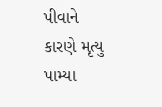પીવાને કારણે મૃત્યુ પામ્યા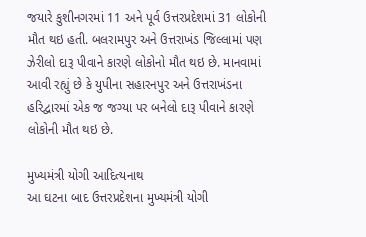જયારે કુશીનગરમાં 11 અને પૂર્વ ઉત્તરપ્રદેશમાં 31 લોકોની મૌત થઇ હતી. બલરામપુર અને ઉત્તરાખંડ જિલ્લામાં પણ ઝેરીલો દારૂ પીવાને કારણે લોકોનો મૌત થઇ છે. માનવામાં આવી રહ્યું છે કે યુપીના સહારનપુર અને ઉત્તરાખંડના હરિદ્વારમાં એક જ જગ્યા પર બનેલો દારૂ પીવાને કારણે લોકોની મૌત થઇ છે.

મુખ્યમંત્રી યોગી આદિત્યનાથ
આ ઘટના બાદ ઉત્તરપ્રદેશના મુખ્યમંત્રી યોગી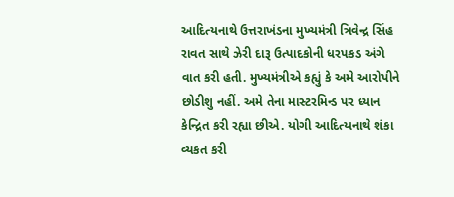આદિત્યનાથે ઉત્તરાખંડના મુખ્યમંત્રી ત્રિવેન્દ્ર સિંહ રાવત સાથે ઝેરી દારૂ ઉત્પાદકોની ધરપકડ અંગે વાત કરી હતી. મુખ્યમંત્રીએ કહ્યું કે અમે આરોપીને છોડીશુ નહીં. અમે તેના માસ્ટરમિન્ડ પર ધ્યાન કેન્દ્રિત કરી રહ્યા છીએ. યોગી આદિત્યનાથે શંકા વ્યકત કરી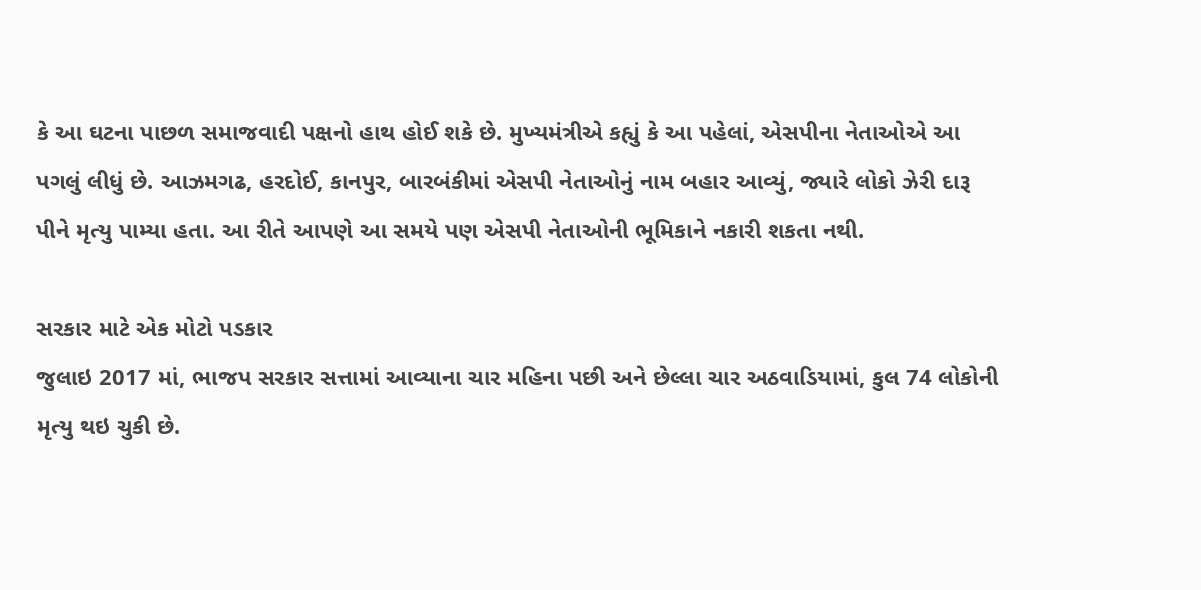કે આ ઘટના પાછળ સમાજવાદી પક્ષનો હાથ હોઈ શકે છે. મુખ્યમંત્રીએ કહ્યું કે આ પહેલાં, એસપીના નેતાઓએ આ પગલું લીધું છે. આઝમગઢ, હરદોઈ, કાનપુર, બારબંકીમાં એસપી નેતાઓનું નામ બહાર આવ્યું, જ્યારે લોકો ઝેરી દારૂ પીને મૃત્યુ પામ્યા હતા. આ રીતે આપણે આ સમયે પણ એસપી નેતાઓની ભૂમિકાને નકારી શકતા નથી.

સરકાર માટે એક મોટો પડકાર
જુલાઇ 2017 માં, ભાજપ સરકાર સત્તામાં આવ્યાના ચાર મહિના પછી અને છેલ્લા ચાર અઠવાડિયામાં, કુલ 74 લોકોની મૃત્યુ થઇ ચુકી છે.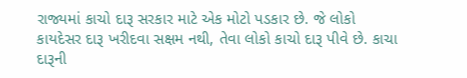રાજ્યમાં કાચો દારૂ સરકાર માટે એક મોટો પડકાર છે. જે લોકો કાયદેસર દારૂ ખરીદવા સક્ષમ નથી, તેવા લોકો કાચો દારૂ પીવે છે. કાચા દારૂની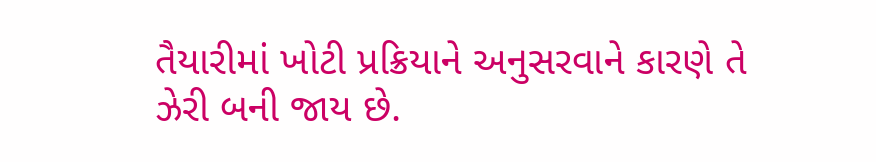તૈયારીમાં ખોટી પ્રક્રિયાને અનુસરવાને કારણે તે ઝેરી બની જાય છે.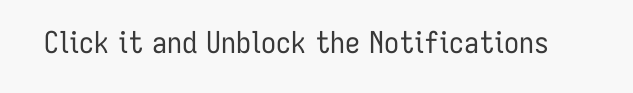Click it and Unblock the Notifications